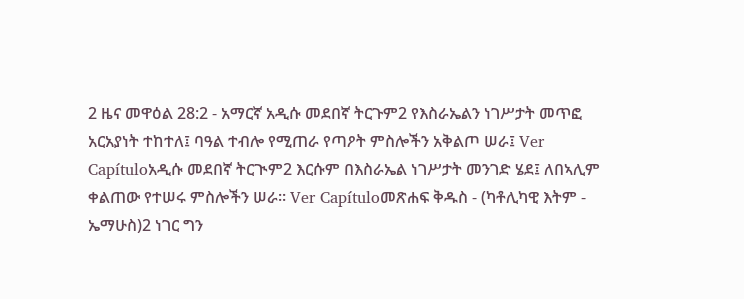2 ዜና መዋዕል 28:2 - አማርኛ አዲሱ መደበኛ ትርጉም2 የእስራኤልን ነገሥታት መጥፎ አርአያነት ተከተለ፤ ባዓል ተብሎ የሚጠራ የጣዖት ምስሎችን አቅልጦ ሠራ፤ Ver Capítuloአዲሱ መደበኛ ትርጒም2 እርሱም በእስራኤል ነገሥታት መንገድ ሄደ፤ ለበኣሊም ቀልጠው የተሠሩ ምስሎችን ሠራ። Ver Capítuloመጽሐፍ ቅዱስ - (ካቶሊካዊ እትም - ኤማሁስ)2 ነገር ግን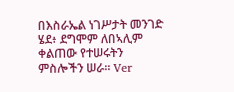በእስራኤል ነገሥታት መንገድ ሄደ፥ ደግሞም ለበኣሊም ቀልጠው የተሠሩትን ምስሎችን ሠራ። Ver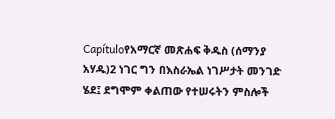Capítuloየአማርኛ መጽሐፍ ቅዱስ (ሰማንያ አሃዱ)2 ነገር ግን በእስራኤል ነገሥታት መንገድ ሄደ፤ ደግሞም ቀልጠው የተሠሩትን ምስሎች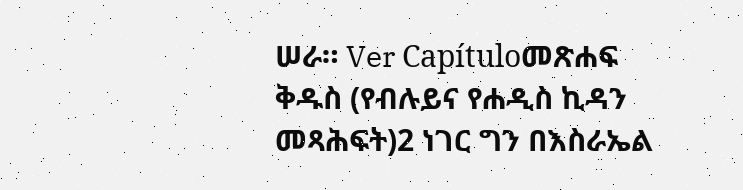ሠራ። Ver Capítuloመጽሐፍ ቅዱስ (የብሉይና የሐዲስ ኪዳን መጻሕፍት)2 ነገር ግን በእስራኤል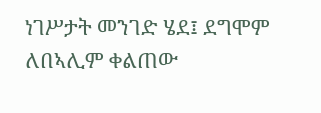ነገሥታት መንገድ ሄደ፤ ደግሞም ለበኣሊም ቀልጠው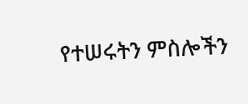የተሠሩትን ምስሎችን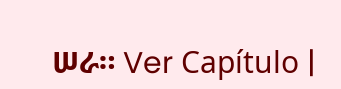ሠራ። Ver Capítulo |